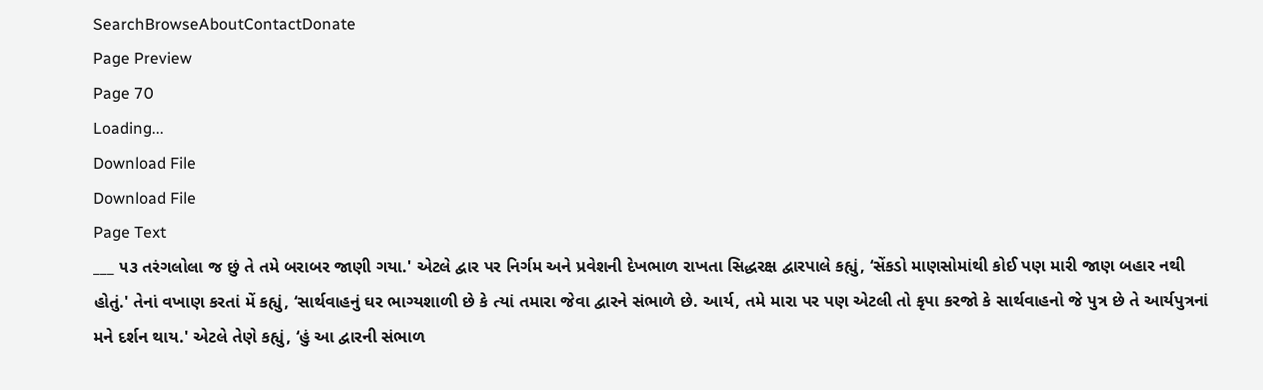SearchBrowseAboutContactDonate
Page Preview
Page 70
Loading...
Download File
Download File
Page Text
___ ૫૩ તરંગલોલા જ છું તે તમે બરાબર જાણી ગયા.' એટલે દ્વાર પર નિર્ગમ અને પ્રવેશની દેખભાળ રાખતા સિદ્ધરક્ષ દ્વારપાલે કહ્યું, ‘સેંકડો માણસોમાંથી કોઈ પણ મારી જાણ બહાર નથી હોતું.' તેનાં વખાણ કરતાં મેં કહ્યું, ‘સાર્થવાહનું ઘર ભાગ્યશાળી છે કે ત્યાં તમારા જેવા દ્વારને સંભાળે છે. આર્ય, તમે મારા પર પણ એટલી તો કૃપા કરજો કે સાર્થવાહનો જે પુત્ર છે તે આર્યપુત્રનાં મને દર્શન થાય.' એટલે તેણે કહ્યું, ‘હું આ દ્વારની સંભાળ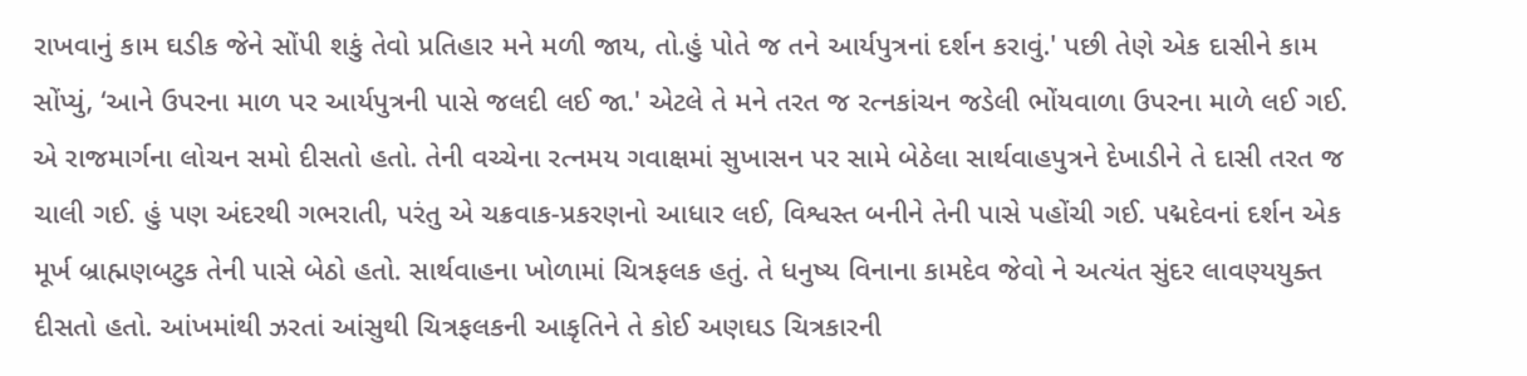રાખવાનું કામ ઘડીક જેને સોંપી શકું તેવો પ્રતિહાર મને મળી જાય, તો.હું પોતે જ તને આર્યપુત્રનાં દર્શન કરાવું.' પછી તેણે એક દાસીને કામ સોંપ્યું, ‘આને ઉપરના માળ પર આર્યપુત્રની પાસે જલદી લઈ જા.' એટલે તે મને તરત જ રત્નકાંચન જડેલી ભોંયવાળા ઉપરના માળે લઈ ગઈ. એ રાજમાર્ગના લોચન સમો દીસતો હતો. તેની વચ્ચેના રત્નમય ગવાક્ષમાં સુખાસન પર સામે બેઠેલા સાર્થવાહપુત્રને દેખાડીને તે દાસી તરત જ ચાલી ગઈ. હું પણ અંદરથી ગભરાતી, પરંતુ એ ચક્રવાક-પ્રકરણનો આધાર લઈ, વિશ્વસ્ત બનીને તેની પાસે પહોંચી ગઈ. પદ્મદેવનાં દર્શન એક મૂર્ખ બ્રાહ્મણબટુક તેની પાસે બેઠો હતો. સાર્થવાહના ખોળામાં ચિત્રફલક હતું. તે ધનુષ્ય વિનાના કામદેવ જેવો ને અત્યંત સુંદર લાવણ્યયુક્ત દીસતો હતો. આંખમાંથી ઝરતાં આંસુથી ચિત્રફલકની આકૃતિને તે કોઈ અણઘડ ચિત્રકારની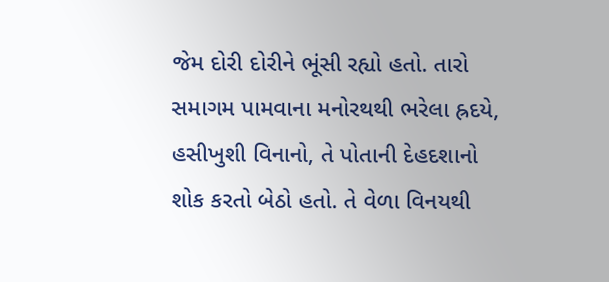જેમ દોરી દોરીને ભૂંસી રહ્યો હતો. તારો સમાગમ પામવાના મનોરથથી ભરેલા હ્રદયે, હસીખુશી વિનાનો, તે પોતાની દેહદશાનો શોક કરતો બેઠો હતો. તે વેળા વિનયથી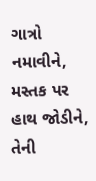ગાત્રો નમાવીને, મસ્તક પર હાથ જોડીને, તેની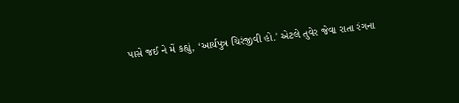પાસે જઈ ને મેં કહ્યું, ‘આર્યપુત્ર ચિરંજીવી હો.' એટલે તુવેર જેવા રાતા રંગના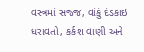વસ્ત્રમાં સજ્જ, વાંકું દંડકાઇ ધરાવતો, કર્કશ વાણી અને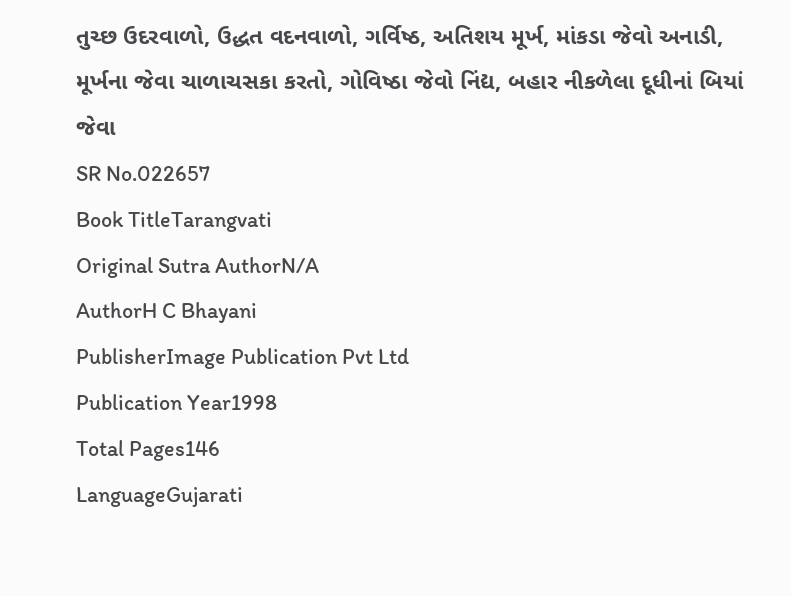તુચ્છ ઉદરવાળો, ઉદ્ધત વદનવાળો, ગર્વિષ્ઠ, અતિશય મૂર્ખ, માંકડા જેવો અનાડી, મૂર્ખના જેવા ચાળાચસકા કરતો, ગોવિષ્ઠા જેવો નિંદ્ય, બહાર નીકળેલા દૂધીનાં બિયાં જેવા
SR No.022657
Book TitleTarangvati
Original Sutra AuthorN/A
AuthorH C Bhayani
PublisherImage Publication Pvt Ltd
Publication Year1998
Total Pages146
LanguageGujarati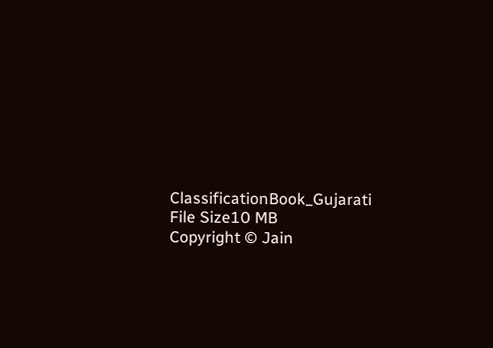ClassificationBook_Gujarati
File Size10 MB
Copyright © Jain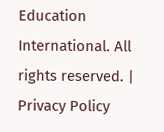Education International. All rights reserved. | Privacy Policy